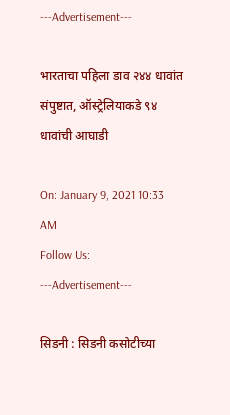---Advertisement---

भारताचा पहिला डाव २४४ धावांत संपुष्टात, ऑस्ट्रेलियाकडे ९४ धावांची आघाडी

On: January 9, 2021 10:33 AM
Follow Us:
---Advertisement---

सिडनी : सिडनी कसोटीच्या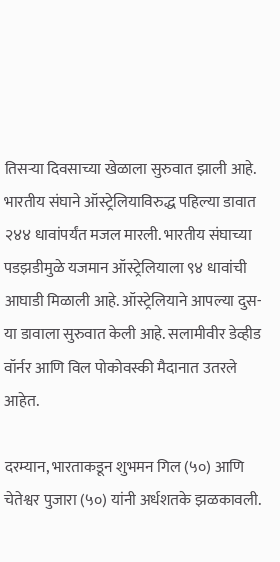तिसऱ्या दिवसाच्या खेळाला सुरुवात झाली आहे. भारतीय संघाने ऑस्ट्रेलियाविरुद्ध पहिल्या डावात २४४ धावांपर्यंत मजल मारली. भारतीय संघाच्या पडझडीमुळे यजमान ऑस्ट्रेलियाला ९४ धावांची आघाडी मिळाली आहे. ऑस्ट्रेलियाने आपल्या दुस-या डावाला सुरुवात केली आहे. सलामीवीर डेव्हीड वॉर्नर आणि विल पोकोवस्की मैदानात उतरले आहेत.

दरम्यान, भारताकडून शुभमन गिल (५०) आणि चेतेश्वर पुजारा (५०) यांनी अर्धशतके झळकावली.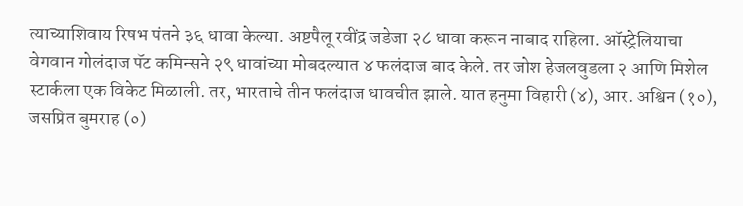त्याच्याशिवाय रिषभ पंतने ३६ धावा केल्या. अष्टपैलू रवींद्र जडेजा २८ धावा करून नाबाद राहिला. ऑस्ट्रेलियाचा वेगवान गोलंदाज पॅट कमिन्सने २९ धावांच्या मोबदल्यात ४ फलंदाज बाद केले. तर जोश हेजलवुडला २ आणि मिशेल स्टार्कला एक विकेट मिळाली. तर, भारताचे तीन फलंदाज धावचीत झाले. यात हनुमा विहारी (४), आर. अश्विन (१०), जसप्रित बुमराह (०)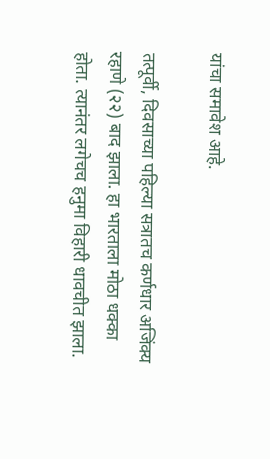यांचा समावेश आहे.

तत्पूर्वी, दिवसाच्या पहिल्या सत्रातच कर्णधार अजिंक्य रहाणे (२२) बाद झाला. हा भारताला मोठा धक्का होता. त्यानंतर लगेचच हनुमा विहारी धावचीत झाला.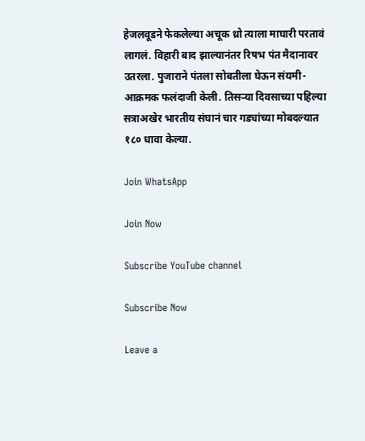हेजलवूडने फेकलेल्या अचूक थ्रो त्याला माघारी परतावं लागलं. विहारी बाद झाल्यानंतर रिषभ पंत मैदानावर उतरला. पुजाराने पंतला सोबतीला घेऊन संयमी-आक्रमक फलंदाजी केली. तिसऱ्या दिवसाच्या पहिल्या सत्राअखेर भारतीय संघानं चार गड्यांच्या मोबदल्यात १८० धावा केल्या.

Join WhatsApp

Join Now

Subscribe YouTube channel

Subscribe Now

Leave a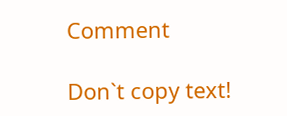Comment

Don`t copy text!